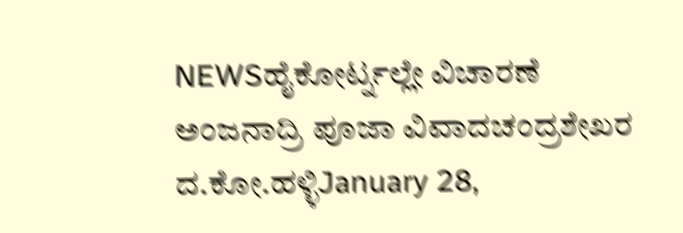NEWSಹೈಕೋರ್ಟ್ನಲ್ಲೇ ವಿಚಾರಣೆ ಅಂಜನಾದ್ರಿ ಪೂಜಾ ವಿವಾದಚಂದ್ರಶೇಖರ ದ.ಕೋ.ಹಳ್ಳಿJanuary 28,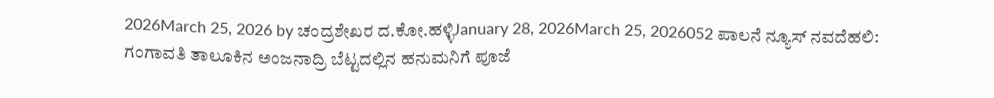2026March 25, 2026 by ಚಂದ್ರಶೇಖರ ದ.ಕೋ.ಹಳ್ಳಿJanuary 28, 2026March 25, 2026052 ಪಾಲನೆ ನ್ಯೂಸ್ ನವದೆಹಲಿ: ಗಂಗಾವತಿ ತಾಲೂಕಿನ ಅಂಜನಾದ್ರಿ ಬೆಟ್ಟದಲ್ಲಿನ ಹನುಮನಿಗೆ ಪೂಜೆ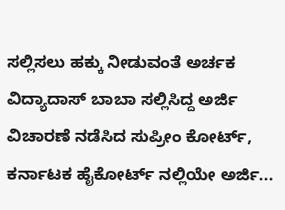ಸಲ್ಲಿಸಲು ಹಕ್ಕು ನೀಡುವಂತೆ ಅರ್ಚಕ ವಿದ್ಯಾದಾಸ್ ಬಾಬಾ ಸಲ್ಲಿಸಿದ್ದ ಅರ್ಜಿ ವಿಚಾರಣೆ ನಡೆಸಿದ ಸುಪ್ರೀಂ ಕೋರ್ಟ್, ಕರ್ನಾಟಕ ಹೈಕೋರ್ಟ್ ನಲ್ಲಿಯೇ ಅರ್ಜಿ...